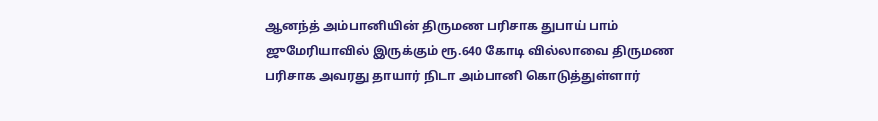ஆனந்த் அம்பானியின் திருமண பரிசாக துபாய் பாம் ஜுமேரியாவில் இருக்கும் ரூ.640 கோடி வில்லாவை திருமண பரிசாக அவரது தாயார் நிடா அம்பானி கொடுத்துள்ளார்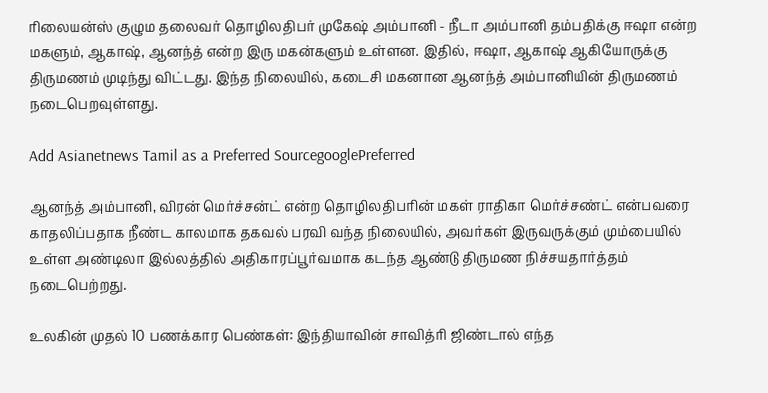ரிலையன்ஸ் குழும தலைவர் தொழிலதிபர் முகேஷ் அம்பானி - நீடா அம்பானி தம்பதிக்கு ஈஷா என்ற மகளும், ஆகாஷ், ஆனந்த் என்ற இரு மகன்களும் உள்ளன. இதில், ஈஷா, ஆகாஷ் ஆகியோருக்கு திருமணம் முடிந்து விட்டது. இந்த நிலையில், கடைசி மகனான ஆனந்த் அம்பானியின் திருமணம் நடைபெறவுள்ளது.

Add Asianetnews Tamil as a Preferred SourcegooglePreferred

ஆனந்த் அம்பானி, விரன் மெர்ச்சன்ட் என்ற தொழிலதிபரின் மகள் ராதிகா மெர்ச்சண்ட் என்பவரை காதலிப்பதாக நீண்ட காலமாக தகவல் பரவி வந்த நிலையில், அவர்கள் இருவருக்கும் மும்பையில் உள்ள அண்டிலா இல்லத்தில் அதிகாரப்பூர்வமாக கடந்த ஆண்டு திருமண நிச்சயதார்த்தம் நடைபெற்றது.

உலகின் முதல் 10 பணக்கார பெண்கள்: இந்தியாவின் சாவித்ரி ஜிண்டால் எந்த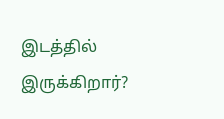இடத்தில் இருக்கிறார்?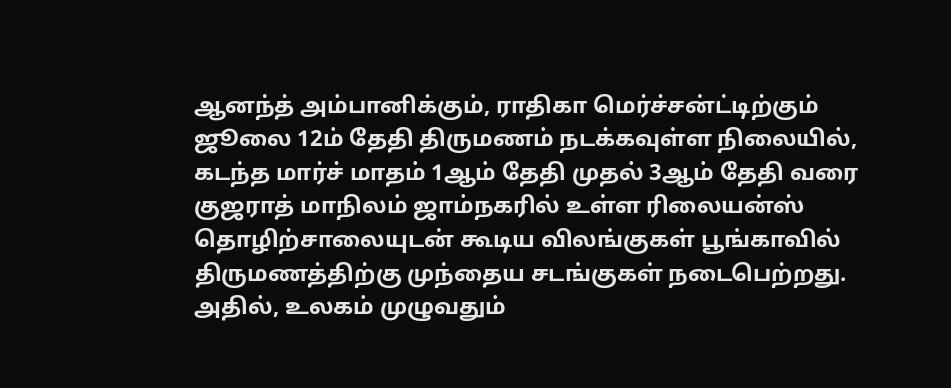ஆனந்த் அம்பானிக்கும், ராதிகா மெர்ச்சன்ட்டிற்கும் ஜூலை 12ம் தேதி திருமணம் நடக்கவுள்ள நிலையில், கடந்த மார்ச் மாதம் 1ஆம் தேதி முதல் 3ஆம் தேதி வரை குஜராத் மாநிலம் ஜாம்நகரில் உள்ள ரிலையன்ஸ் தொழிற்சாலையுடன் கூடிய விலங்குகள் பூங்காவில் திருமணத்திற்கு முந்தைய சடங்குகள் நடைபெற்றது. அதில், உலகம் முழுவதும்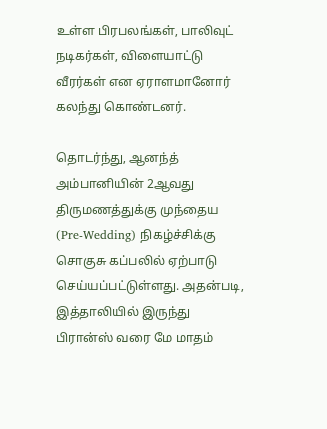உள்ள பிரபலங்கள், பாலிவுட் நடிகர்கள், விளையாட்டு வீரர்கள் என ஏராளமானோர் கலந்து கொண்டனர்.

தொடர்ந்து, ஆனந்த் அம்பானியின் 2ஆவது திருமணத்துக்கு முந்தைய (Pre-Wedding) நிகழ்ச்சிக்கு சொகுசு கப்பலில் ஏற்பாடு செய்யப்பட்டுள்ளது. அதன்படி, இத்தாலியில் இருந்து பிரான்ஸ் வரை மே மாதம்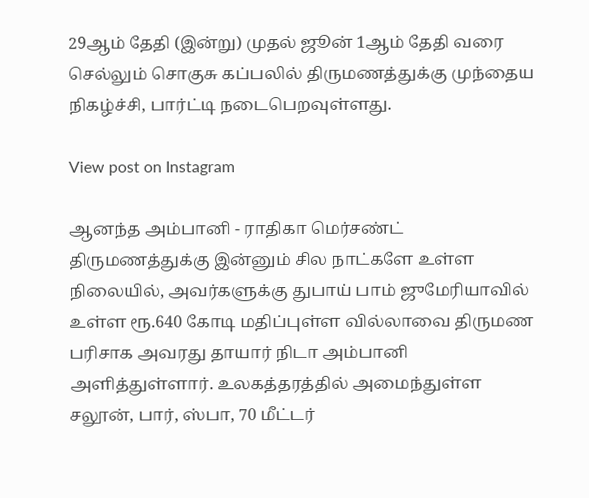29ஆம் தேதி (இன்று) முதல் ஜூன் 1ஆம் தேதி வரை செல்லும் சொகுசு கப்பலில் திருமணத்துக்கு முந்தைய நிகழ்ச்சி, பார்ட்டி நடைபெறவுள்ளது.

View post on Instagram

ஆனந்த அம்பானி - ராதிகா மெர்சண்ட் திருமணத்துக்கு இன்னும் சில நாட்களே உள்ள நிலையில், அவர்களுக்கு துபாய் பாம் ஜுமேரியாவில் உள்ள ரூ.640 கோடி மதிப்புள்ள வில்லாவை திருமண பரிசாக அவரது தாயார் நிடா அம்பானி அளித்துள்ளார். உலகத்தரத்தில் அமைந்துள்ள சலூன், பார், ஸ்பா, 70 மீட்டர்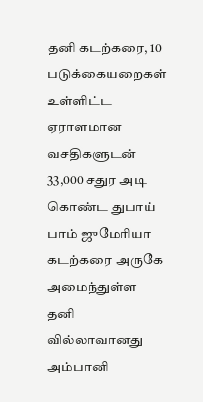தனி கடற்கரை, 10 படுக்கையறைகள் உள்ளிட்ட ஏராளமான வசதிகளுடன் 33,000 சதுர அடி கொண்ட துபாய் பாம் ஜுமேரியா கடற்கரை அருகே அமைந்துள்ள தனி வில்லாவானது அம்பானி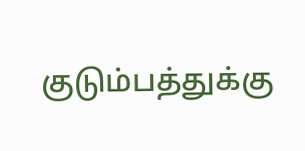குடும்பத்துக்கு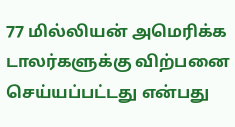77 மில்லியன் அமெரிக்க டாலர்களுக்கு விற்பனை செய்யப்பட்டது என்பது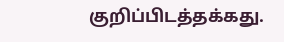குறிப்பிடத்தக்கது.